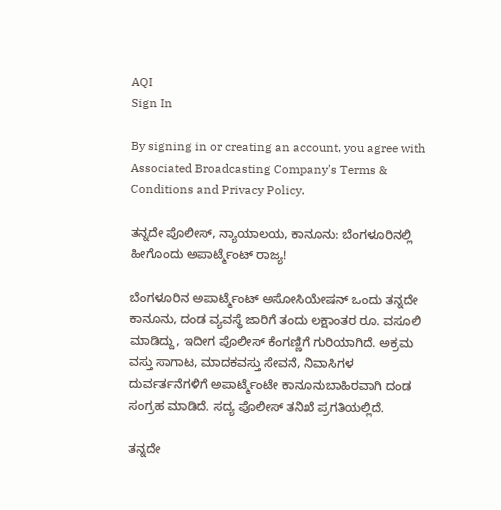AQI
Sign In

By signing in or creating an account, you agree with Associated Broadcasting Company's Terms & Conditions and Privacy Policy.

ತನ್ನದೇ ಪೊಲೀಸ್, ನ್ಯಾಯಾಲಯ, ಕಾನೂನು: ಬೆಂಗಳೂರಿನಲ್ಲಿ ಹೀಗೊಂದು ಅಪಾರ್ಟ್ಮೆಂಟ್ ರಾಜ್ಯ!

ಬೆಂಗಳೂರಿನ ಅಪಾರ್ಟ್ಮೆಂಟ್ ಅಸೋಸಿಯೇಷನ್ ಒಂದು ತನ್ನದೇ ಕಾನೂನು, ದಂಡ ವ್ಯವಸ್ಥೆ ಜಾರಿಗೆ ತಂದು ಲಕ್ಷಾಂತರ ರೂ. ವಸೂಲಿ ಮಾಡಿದ್ದು, ಇದೀಗ ಪೊಲೀಸ್ ಕೆಂಗಣ್ಣಿಗೆ ಗುರಿಯಾಗಿದೆ. ಅಕ್ರಮ ವಸ್ತು ಸಾಗಾಟ, ಮಾದಕವಸ್ತು ಸೇವನೆ, ನಿವಾಸಿಗಳ ದುರ್ವರ್ತನೆಗಳಿಗೆ ಅಪಾರ್ಟ್ಮೆಂಟೇ ಕಾನೂನುಬಾಹಿರವಾಗಿ ದಂಡ ಸಂಗ್ರಹ ಮಾಡಿದೆ. ಸದ್ಯ ಪೊಲೀಸ್ ತನಿಖೆ ಪ್ರಗತಿಯಲ್ಲಿದೆ.

ತನ್ನದೇ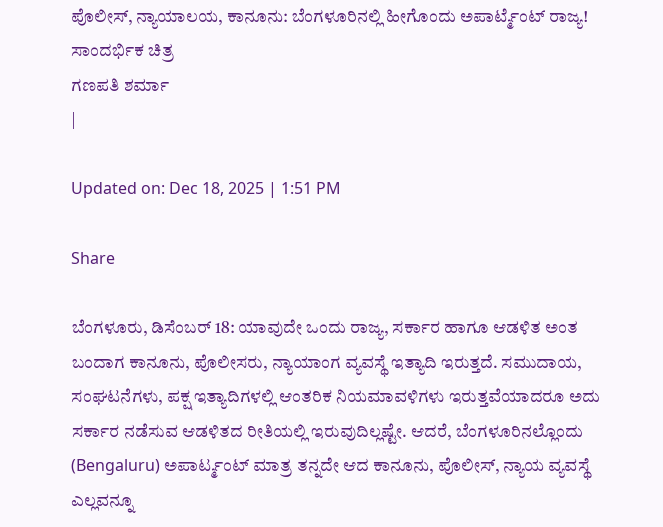ಪೊಲೀಸ್, ನ್ಯಾಯಾಲಯ, ಕಾನೂನು: ಬೆಂಗಳೂರಿನಲ್ಲಿ ಹೀಗೊಂದು ಅಪಾರ್ಟ್ಮೆಂಟ್ ರಾಜ್ಯ!
ಸಾಂದರ್ಭಿಕ ಚಿತ್ರ
ಗಣಪತಿ ಶರ್ಮಾ
|

Updated on: Dec 18, 2025 | 1:51 PM

Share

ಬೆಂಗಳೂರು, ಡಿಸೆಂಬರ್ 18: ಯಾವುದೇ ಒಂದು ರಾಜ್ಯ, ಸರ್ಕಾರ ಹಾಗೂ ಆಡಳಿತ ಅಂತ ಬಂದಾಗ ಕಾನೂನು, ಪೊಲೀಸರು, ನ್ಯಾಯಾಂಗ ವ್ಯವಸ್ಥೆ ಇತ್ಯಾದಿ ಇರುತ್ತದೆ. ಸಮುದಾಯ, ಸಂಘಟನೆಗಳು, ಪಕ್ಷ ಇತ್ಯಾದಿಗಳಲ್ಲಿ ಆಂತರಿಕ ನಿಯಮಾವಳಿಗಳು ಇರುತ್ತವೆಯಾದರೂ ಅದು ಸರ್ಕಾರ ನಡೆಸುವ ಆಡಳಿತದ ರೀತಿಯಲ್ಲಿ ಇರುವುದಿಲ್ಲಷ್ಟೇ. ಆದರೆ, ಬೆಂಗಳೂರಿನಲ್ಲೊಂದು (Bengaluru) ಅಪಾರ್ಟ್ಮಂಟ್ ಮಾತ್ರ ತನ್ನದೇ ಆದ ಕಾನೂನು, ಪೊಲೀಸ್, ನ್ಯಾಯ ವ್ಯವಸ್ಥೆ ಎಲ್ಲವನ್ನೂ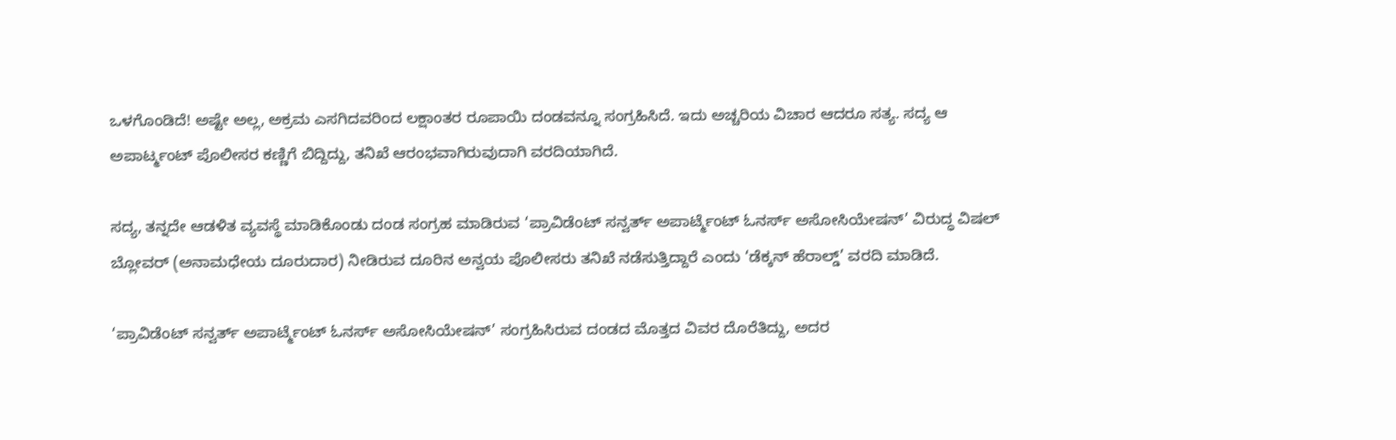ಒಳಗೊಂಡಿದೆ! ಅಷ್ಟೇ ಅಲ್ಲ, ಅಕ್ರಮ ಎಸಗಿದವರಿಂದ ಲಕ್ಷಾಂತರ ರೂಪಾಯಿ ದಂಡವನ್ನೂ ಸಂಗ್ರಹಿಸಿದೆ. ಇದು ಅಚ್ಚರಿಯ ವಿಚಾರ ಆದರೂ ಸತ್ಯ. ಸದ್ಯ ಆ ಅಪಾರ್ಟ್ಮಂಟ್ ಪೊಲೀಸರ ಕಣ್ಣಿಗೆ ಬಿದ್ದಿದ್ದು, ತನಿಖೆ ಆರಂಭವಾಗಿರುವುದಾಗಿ ವರದಿಯಾಗಿದೆ.

ಸದ್ಯ, ತನ್ನದೇ ಆಡಳಿತ ವ್ಯವಸ್ಥೆ ಮಾಡಿಕೊಂಡು ದಂಡ ಸಂಗ್ರಹ ಮಾಡಿರುವ ‘ಪ್ರಾವಿಡೆಂಟ್ ಸನ್ವರ್ತ್ ಅಪಾರ್ಟ್ಮೆಂಟ್ ಓನರ್ಸ್ ಅಸೋಸಿಯೇಷನ್’ ವಿರುದ್ಧ ವಿಷಲ್ ಬ್ಲೋವರ್ (ಅನಾಮಧೇಯ ದೂರುದಾರ) ನೀಡಿರುವ ದೂರಿನ ಅನ್ವಯ ಪೊಲೀಸರು ತನಿಖೆ ನಡೆಸುತ್ತಿದ್ದಾರೆ ಎಂದು ‘ಡೆಕ್ಕನ್ ಹೆರಾಲ್ಡ್’ ವರದಿ ಮಾಡಿದೆ.

‘ಪ್ರಾವಿಡೆಂಟ್ ಸನ್ವರ್ತ್ ಅಪಾರ್ಟ್ಮೆಂಟ್ ಓನರ್ಸ್ ಅಸೋಸಿಯೇಷನ್’ ಸಂಗ್ರಹಿಸಿರುವ ದಂಡದ ಮೊತ್ತದ ವಿವರ ದೊರೆತಿದ್ದು, ಅದರ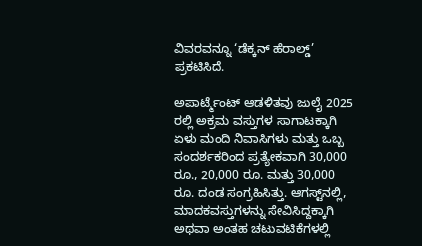ವಿವರವನ್ನೂ ‘ಡೆಕ್ಕನ್ ಹೆರಾಲ್ಡ್’ ಪ್ರಕಟಿಸಿದೆ.

ಅಪಾರ್ಟ್ಮೆಂಟ್ ಆಡಳಿತವು ಜುಲೈ 2025 ರಲ್ಲಿ ಅಕ್ರಮ ವಸ್ತುಗಳ ಸಾಗಾಟಕ್ಕಾಗಿ ಏಳು ಮಂದಿ ನಿವಾಸಿಗಳು ಮತ್ತು ಒಬ್ಬ ಸಂದರ್ಶಕರಿಂದ ಪ್ರತ್ಯೇಕವಾಗಿ 30,000 ರೂ., 20,000 ರೂ. ಮತ್ತು 30,000 ರೂ. ದಂಡ ಸಂಗ್ರಹಿಸಿತ್ತು. ಆಗಸ್ಟ್‌ನಲ್ಲಿ, ಮಾದಕವಸ್ತುಗಳನ್ನು ಸೇವಿಸಿದ್ದಕ್ಕಾಗಿ ಅಥವಾ ಅಂತಹ ಚಟುವಟಿಕೆಗಳಲ್ಲಿ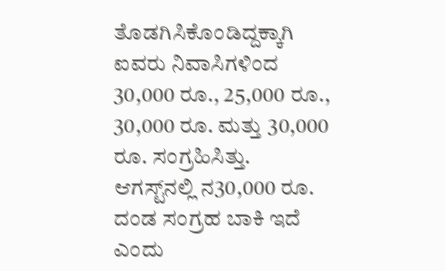ತೊಡಗಿಸಿಕೊಂಡಿದ್ದಕ್ಕಾಗಿ ಐವರು ನಿವಾಸಿಗಳಿಂದ 30,000 ರೂ., 25,000 ರೂ., 30,000 ರೂ. ಮತ್ತು 30,000 ರೂ. ಸಂಗ್ರಹಿಸಿತ್ತು. ಆಗಸ್ಟ್‌ನಲ್ಲಿ ನ30,000 ರೂ. ದಂಡ ಸಂಗ್ರಹ ಬಾಕಿ ಇದೆ ಎಂದು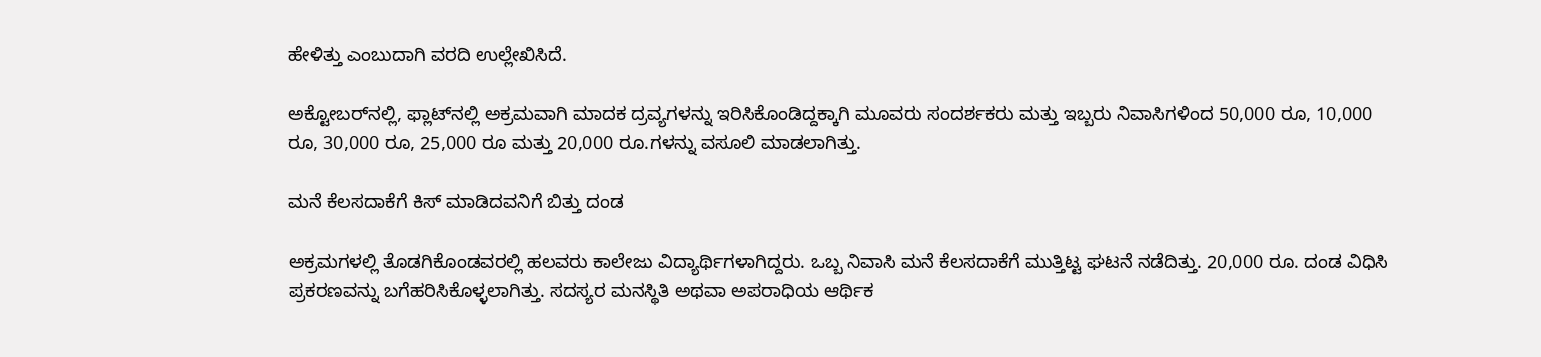ಹೇಳಿತ್ತು ಎಂಬುದಾಗಿ ವರದಿ ಉಲ್ಲೇಖಿಸಿದೆ.

ಅಕ್ಟೋಬರ್‌ನಲ್ಲಿ, ಫ್ಲಾಟ್‌ನಲ್ಲಿ ಅಕ್ರಮವಾಗಿ ಮಾದಕ ದ್ರವ್ಯಗಳನ್ನು ಇರಿಸಿಕೊಂಡಿದ್ದಕ್ಕಾಗಿ ಮೂವರು ಸಂದರ್ಶಕರು ಮತ್ತು ಇಬ್ಬರು ನಿವಾಸಿಗಳಿಂದ 50,000 ರೂ, 10,000 ರೂ, 30,000 ರೂ, 25,000 ರೂ ಮತ್ತು 20,000 ರೂ.ಗಳನ್ನು ವಸೂಲಿ ಮಾಡಲಾಗಿತ್ತು.

ಮನೆ ಕೆಲಸದಾಕೆಗೆ ಕಿಸ್ ಮಾಡಿದವನಿಗೆ ಬಿತ್ತು ದಂಡ

ಅಕ್ರಮಗಳಲ್ಲಿ ತೊಡಗಿಕೊಂಡವರಲ್ಲಿ ಹಲವರು ಕಾಲೇಜು ವಿದ್ಯಾರ್ಥಿಗಳಾಗಿದ್ದರು. ಒಬ್ಬ ನಿವಾಸಿ ಮನೆ ಕೆಲಸದಾಕೆಗೆ ಮುತ್ತಿಟ್ಟ ಘಟನೆ ನಡೆದಿತ್ತು. 20,000 ರೂ. ದಂಡ ವಿಧಿಸಿ ಪ್ರಕರಣವನ್ನು ಬಗೆಹರಿಸಿಕೊಳ್ಳಲಾಗಿತ್ತು. ಸದಸ್ಯರ ಮನಸ್ಥಿತಿ ಅಥವಾ ಅಪರಾಧಿಯ ಆರ್ಥಿಕ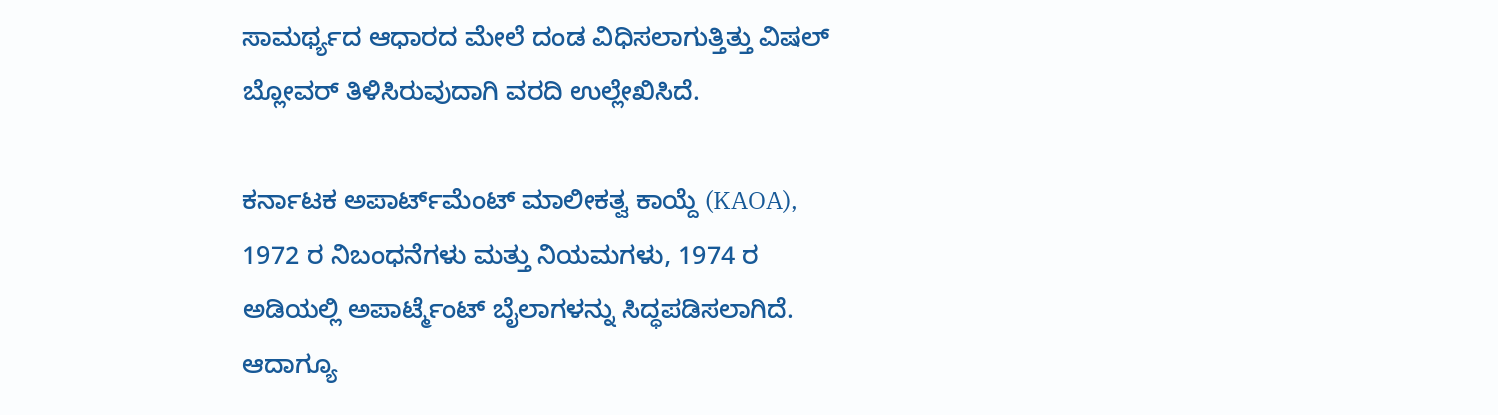ಸಾಮರ್ಥ್ಯದ ಆಧಾರದ ಮೇಲೆ ದಂಡ ವಿಧಿಸಲಾಗುತ್ತಿತ್ತು ವಿಷಲ್ ಬ್ಲೋವರ್ ತಿಳಿಸಿರುವುದಾಗಿ ವರದಿ ಉಲ್ಲೇಖಿಸಿದೆ.

ಕರ್ನಾಟಕ ಅಪಾರ್ಟ್‌ಮೆಂಟ್ ಮಾಲೀಕತ್ವ ಕಾಯ್ದೆ (KAOA), 1972 ರ ನಿಬಂಧನೆಗಳು ಮತ್ತು ನಿಯಮಗಳು, 1974 ರ ಅಡಿಯಲ್ಲಿ ಅಪಾರ್ಟ್ಮೆಂಟ್ ಬೈಲಾಗಳನ್ನು ಸಿದ್ಧಪಡಿಸಲಾಗಿದೆ. ಆದಾಗ್ಯೂ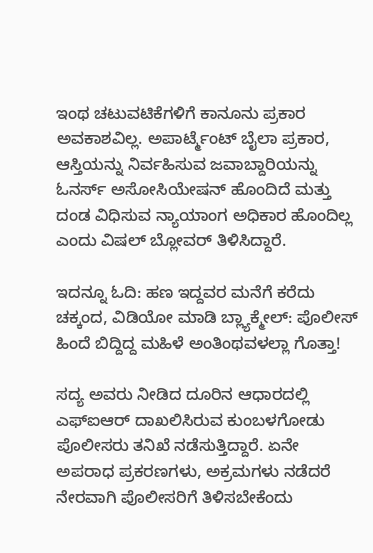ಇಂಥ ಚಟುವಟಿಕೆಗಳಿಗೆ ಕಾನೂನು ಪ್ರಕಾರ ಅವಕಾಶವಿಲ್ಲ. ಅಪಾರ್ಟ್ಮೆಂಟ್ ಬೈಲಾ ಪ್ರಕಾರ, ಆಸ್ತಿಯನ್ನು ನಿರ್ವಹಿಸುವ ಜವಾಬ್ದಾರಿಯನ್ನು ಓನರ್ಸ್ ಅಸೋಸಿಯೇಷನ್ ಹೊಂದಿದೆ ಮತ್ತು ದಂಡ ವಿಧಿಸುವ ನ್ಯಾಯಾಂಗ ಅಧಿಕಾರ ಹೊಂದಿಲ್ಲ ಎಂದು ವಿಷಲ್ ಬ್ಲೋವರ್ ತಿಳಿಸಿದ್ದಾರೆ.

ಇದನ್ನೂ ಓದಿ: ಹಣ ಇದ್ದವರ ಮನೆಗೆ ಕರೆದು ಚಕ್ಕಂದ, ವಿಡಿಯೋ ಮಾಡಿ ಬ್ಲ್ಯಾಕ್ಮೇಲ್: ಪೊಲೀಸ್ ಹಿಂದೆ ಬಿದ್ದಿದ್ದ ಮಹಿಳೆ ಅಂತಿಂಥವಳಲ್ಲಾ ಗೊತ್ತಾ!

ಸದ್ಯ ಅವರು ನೀಡಿದ ದೂರಿನ ಆಧಾರದಲ್ಲಿ ಎಫ್ಐಆರ್ ದಾಖಲಿಸಿರುವ ಕುಂಬಳಗೋಡು ಪೊಲೀಸರು ತನಿಖೆ ನಡೆಸುತ್ತಿದ್ದಾರೆ. ಏನೇ ಅಪರಾಧ ಪ್ರಕರಣಗಳು, ಅಕ್ರಮಗಳು ನಡೆದರೆ ನೇರವಾಗಿ ಪೊಲೀಸರಿಗೆ ತಿಳಿಸಬೇಕೆಂದು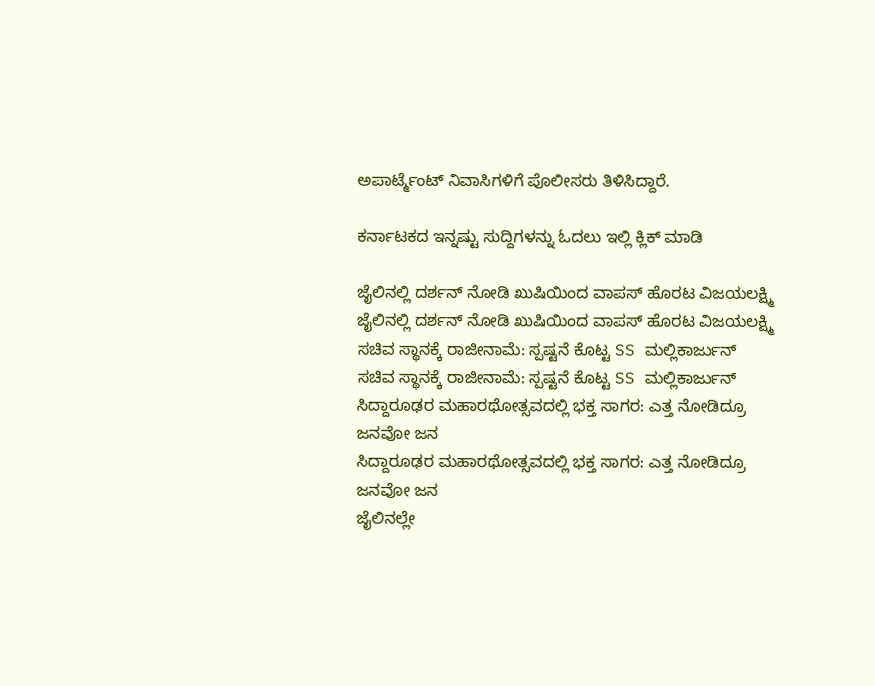ಅಪಾರ್ಟ್ಮೆಂಟ್ ನಿವಾಸಿಗಳಿಗೆ ಪೊಲೀಸರು ತಿಳಿಸಿದ್ದಾರೆ.

ಕರ್ನಾಟಕದ ಇನ್ನಷ್ಟು ಸುದ್ದಿಗಳನ್ನು ಓದಲು ಇಲ್ಲಿ ಕ್ಲಿಕ್ ಮಾಡಿ

ಜೈಲಿನಲ್ಲಿ ದರ್ಶನ್ ನೋಡಿ ಖುಷಿಯಿಂದ ವಾಪಸ್ ಹೊರಟ ವಿಜಯಲಕ್ಷ್ಮಿ
ಜೈಲಿನಲ್ಲಿ ದರ್ಶನ್ ನೋಡಿ ಖುಷಿಯಿಂದ ವಾಪಸ್ ಹೊರಟ ವಿಜಯಲಕ್ಷ್ಮಿ
ಸಚಿವ ಸ್ಥಾನಕ್ಕೆ ರಾಜೀನಾಮೆ: ಸ್ಪಷ್ಟನೆ ಕೊಟ್ಟ SS ಮಲ್ಲಿಕಾರ್ಜುನ್
ಸಚಿವ ಸ್ಥಾನಕ್ಕೆ ರಾಜೀನಾಮೆ: ಸ್ಪಷ್ಟನೆ ಕೊಟ್ಟ SS ಮಲ್ಲಿಕಾರ್ಜುನ್
ಸಿದ್ದಾರೂಢರ ಮಹಾರಥೋತ್ಸವದಲ್ಲಿ ಭಕ್ತ ಸಾಗರ: ಎತ್ತ ನೋಡಿದ್ರೂ ಜನವೋ ಜನ
ಸಿದ್ದಾರೂಢರ ಮಹಾರಥೋತ್ಸವದಲ್ಲಿ ಭಕ್ತ ಸಾಗರ: ಎತ್ತ ನೋಡಿದ್ರೂ ಜನವೋ ಜನ
ಜೈಲಿನಲ್ಲೇ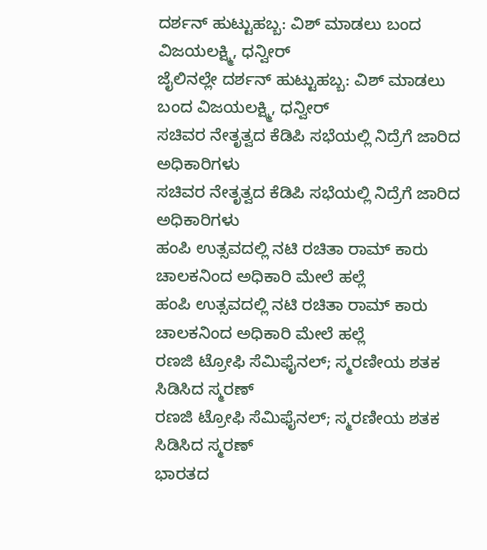ದರ್ಶನ್ ಹುಟ್ಟುಹಬ್ಬ: ವಿಶ್ ಮಾಡಲು ಬಂದ ವಿಜಯಲಕ್ಷ್ಮಿ, ಧನ್ವೀರ್
ಜೈಲಿನಲ್ಲೇ ದರ್ಶನ್ ಹುಟ್ಟುಹಬ್ಬ: ವಿಶ್ ಮಾಡಲು ಬಂದ ವಿಜಯಲಕ್ಷ್ಮಿ, ಧನ್ವೀರ್
ಸಚಿವರ ನೇತೃತ್ವದ ಕೆಡಿಪಿ ಸಭೆಯಲ್ಲಿ ನಿದ್ರೆಗೆ ಜಾರಿದ ಅಧಿಕಾರಿಗಳು
ಸಚಿವರ ನೇತೃತ್ವದ ಕೆಡಿಪಿ ಸಭೆಯಲ್ಲಿ ನಿದ್ರೆಗೆ ಜಾರಿದ ಅಧಿಕಾರಿಗಳು
ಹಂಪಿ ಉತ್ಸವದಲ್ಲಿ ನಟಿ ರಚಿತಾ ರಾಮ್ ಕಾರು ಚಾಲಕನಿಂದ ಅಧಿಕಾರಿ ಮೇಲೆ ಹಲ್ಲೆ
ಹಂಪಿ ಉತ್ಸವದಲ್ಲಿ ನಟಿ ರಚಿತಾ ರಾಮ್ ಕಾರು ಚಾಲಕನಿಂದ ಅಧಿಕಾರಿ ಮೇಲೆ ಹಲ್ಲೆ
ರಣಜಿ ಟ್ರೋಫಿ ಸೆಮಿಫೈನಲ್‌; ಸ್ಮರಣೀಯ ಶತಕ ಸಿಡಿಸಿದ ಸ್ಮರಣ್
ರಣಜಿ ಟ್ರೋಫಿ ಸೆಮಿಫೈನಲ್‌; ಸ್ಮರಣೀಯ ಶತಕ ಸಿಡಿಸಿದ ಸ್ಮರಣ್
ಭಾರತದ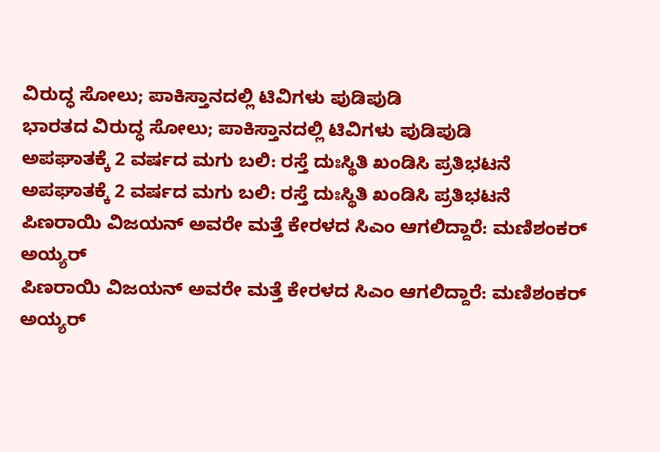ವಿರುದ್ಧ ಸೋಲು; ಪಾಕಿಸ್ತಾನದಲ್ಲಿ ಟಿವಿಗಳು ಪುಡಿಪುಡಿ
ಭಾರತದ ವಿರುದ್ಧ ಸೋಲು; ಪಾಕಿಸ್ತಾನದಲ್ಲಿ ಟಿವಿಗಳು ಪುಡಿಪುಡಿ
ಅಪಘಾತಕ್ಕೆ 2 ವರ್ಷದ ಮಗು ಬಲಿ: ರಸ್ತೆ ದುಃಸ್ಥಿತಿ ಖಂಡಿಸಿ ಪ್ರತಿಭಟನೆ
ಅಪಘಾತಕ್ಕೆ 2 ವರ್ಷದ ಮಗು ಬಲಿ: ರಸ್ತೆ ದುಃಸ್ಥಿತಿ ಖಂಡಿಸಿ ಪ್ರತಿಭಟನೆ
ಪಿಣರಾಯಿ ವಿಜಯನ್ ಅವರೇ ಮತ್ತೆ ಕೇರಳದ ಸಿಎಂ ಆಗಲಿದ್ದಾರೆ: ಮಣಿಶಂಕರ್ ಅಯ್ಯರ್
ಪಿಣರಾಯಿ ವಿಜಯನ್ ಅವರೇ ಮತ್ತೆ ಕೇರಳದ ಸಿಎಂ ಆಗಲಿದ್ದಾರೆ: ಮಣಿಶಂಕರ್ ಅಯ್ಯರ್